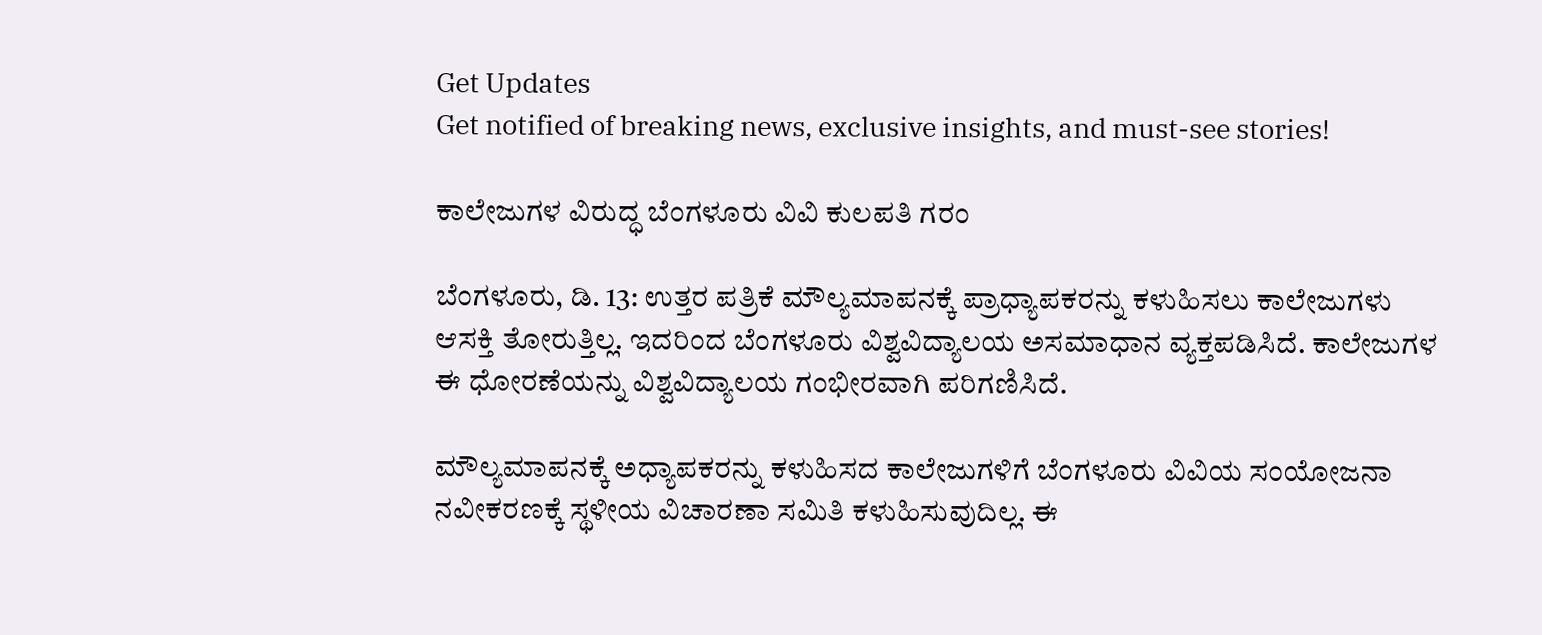Get Updates
Get notified of breaking news, exclusive insights, and must-see stories!

ಕಾಲೇಜುಗಳ ವಿರುದ್ಧ ಬೆಂಗಳೂರು ವಿವಿ ಕುಲಪತಿ ಗರಂ

ಬೆಂಗಳೂರು, ಡಿ. 13: ಉತ್ತರ ಪತ್ರಿಕೆ ಮೌಲ್ಯಮಾಪನಕ್ಕೆ ಪ್ರಾಧ್ಯಾಪಕರನ್ನು ಕಳುಹಿಸಲು ಕಾಲೇಜುಗಳು ಆಸಕ್ತಿ ತೋರುತ್ತಿಲ್ಲ. ಇದರಿಂದ ಬೆಂಗಳೂರು ವಿಶ್ವವಿದ್ಯಾಲಯ ಅಸಮಾಧಾನ ವ್ಯಕ್ತಪಡಿಸಿದೆ. ಕಾಲೇಜುಗಳ ಈ ಧೋರಣೆಯನ್ನು ವಿಶ್ವವಿದ್ಯಾಲಯ ಗಂಭೀರವಾಗಿ ಪರಿಗಣಿಸಿದೆ.

ಮೌಲ್ಯಮಾಪನಕ್ಕೆ ಅಧ್ಯಾಪಕರನ್ನು ಕಳುಹಿಸದ ಕಾಲೇಜುಗಳಿಗೆ ಬೆಂಗಳೂರು ವಿವಿಯ ಸಂಯೋಜನಾ ನವೀಕರಣಕ್ಕೆ ಸ್ಥಳೀಯ ವಿಚಾರಣಾ ಸಮಿತಿ ಕಳುಹಿಸುವುದಿಲ್ಲ. ಈ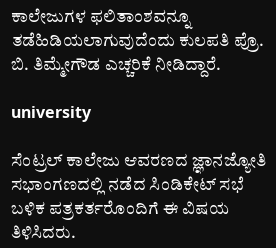ಕಾಲೇಜುಗಳ ಫಲಿತಾಂಶವನ್ನೂ ತಡೆಹಿಡಿಯಲಾಗುವುದೆಂದು ಕುಲಪತಿ ಪ್ರೊ. ಬಿ. ತಿಮ್ಮೇಗೌಡ ಎಚ್ಚರಿಕೆ ನೀಡಿದ್ದಾರೆ.

university

ಸೆಂಟ್ರಲ್ ಕಾಲೇಜು ಆವರಣದ ಜ್ಞಾನಜ್ಯೋತಿ ಸಭಾಂಗಣದಲ್ಲಿ ನಡೆದ ಸಿಂಡಿಕೇಟ್ ಸಭೆ ಬಳಿಕ ಪತ್ರಕರ್ತರೊಂದಿಗೆ ಈ ವಿಷಯ ತಿಳಿಸಿದರು.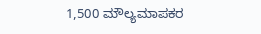1,500 ಮೌಲ್ಯಮಾಪಕರ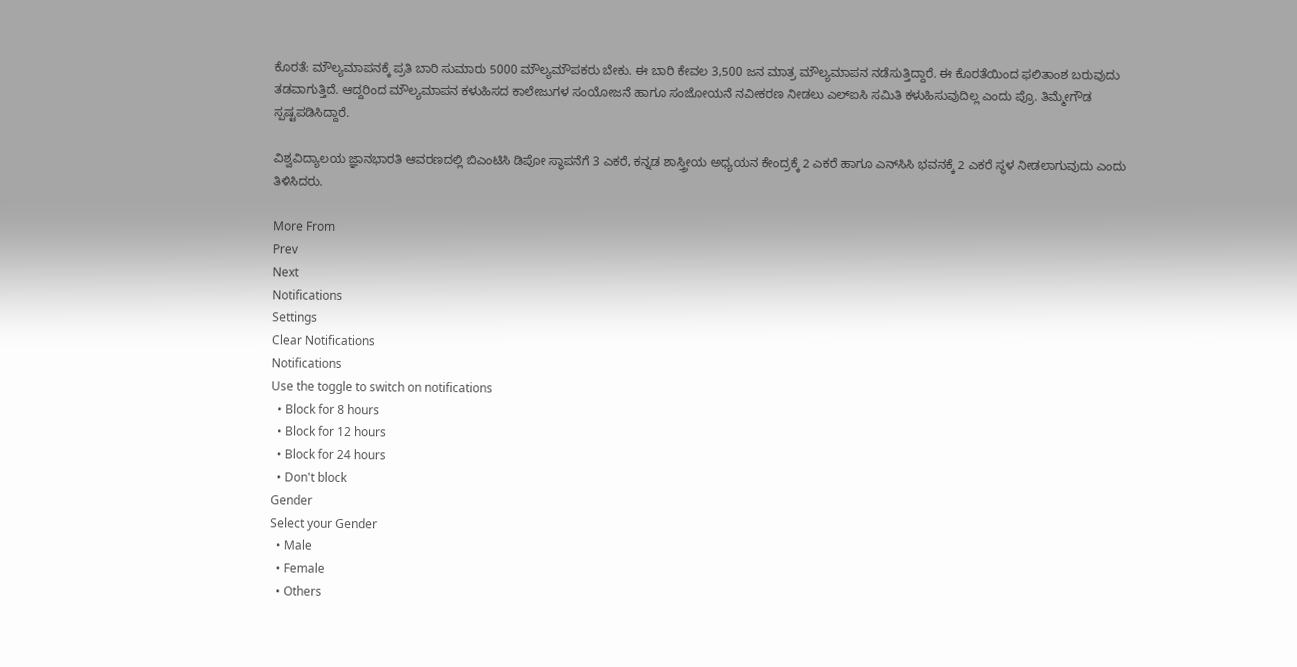ಕೊರತೆ: ಮೌಲ್ಯಮಾಪನಕ್ಕೆ ಪ್ರತಿ ಬಾರಿ ಸುಮಾರು 5000 ಮೌಲ್ಯಮೌಪಕರು ಬೇಕು. ಈ ಬಾರಿ ಕೇವಲ 3,500 ಜನ ಮಾತ್ರ ಮೌಲ್ಯಮಾಪನ ನಡೆಸುತ್ತಿದ್ದಾರೆ. ಈ ಕೊರತೆಯಿಂದ ಫಲಿತಾಂಶ ಬರುವುದು ತಡವಾಗುತ್ತಿದೆ. ಆದ್ದರಿಂದ ಮೌಲ್ಯಮಾಪನ ಕಳುಹಿಸದ ಕಾಲೇಜುಗಳ ಸಂಯೋಜನೆ ಹಾಗೂ ಸಂಜೋಯನೆ ನವೀಕರಣ ನೀಡಲು ಎಲ್ಐಸಿ ಸಮಿತಿ ಕಳುಹಿಸುವುದಿಲ್ಲ ಎಂದು ಪ್ರೊ. ತಿಮ್ಮೇಗೌಡ ಸ್ಪಷ್ಟಪಡಿಸಿದ್ದಾರೆ.

ವಿಶ್ವವಿದ್ಯಾಲಯ ಜ್ಞಾನಭಾರತಿ ಆವರಣದಲ್ಲಿ ಬಿಎಂಟಿಸಿ ಡಿಪೋ ಸ್ಥಾಪನೆಗೆ 3 ಎಕರೆ, ಕನ್ನಡ ಶಾಸ್ತ್ರೀಯ ಅಧ್ಯಯನ ಕೇಂದ್ರಕ್ಕೆ 2 ಎಕರೆ ಹಾಗೂ ಎನ್‌ಸಿಸಿ ಭವನಕ್ಕೆ 2 ಎಕರೆ ಸ್ಥಳ ನೀಡಲಾಗುವುದು ಎಂದು ತಿಳಿಸಿದರು.

More From
Prev
Next
Notifications
Settings
Clear Notifications
Notifications
Use the toggle to switch on notifications
  • Block for 8 hours
  • Block for 12 hours
  • Block for 24 hours
  • Don't block
Gender
Select your Gender
  • Male
  • Female
  • Others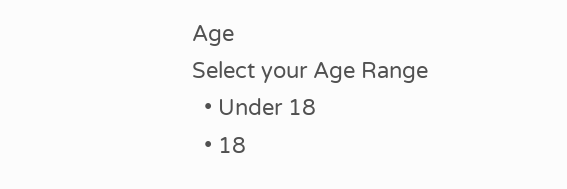Age
Select your Age Range
  • Under 18
  • 18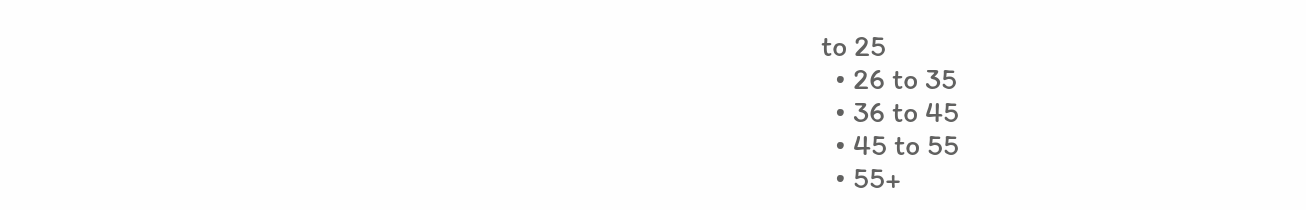to 25
  • 26 to 35
  • 36 to 45
  • 45 to 55
  • 55+